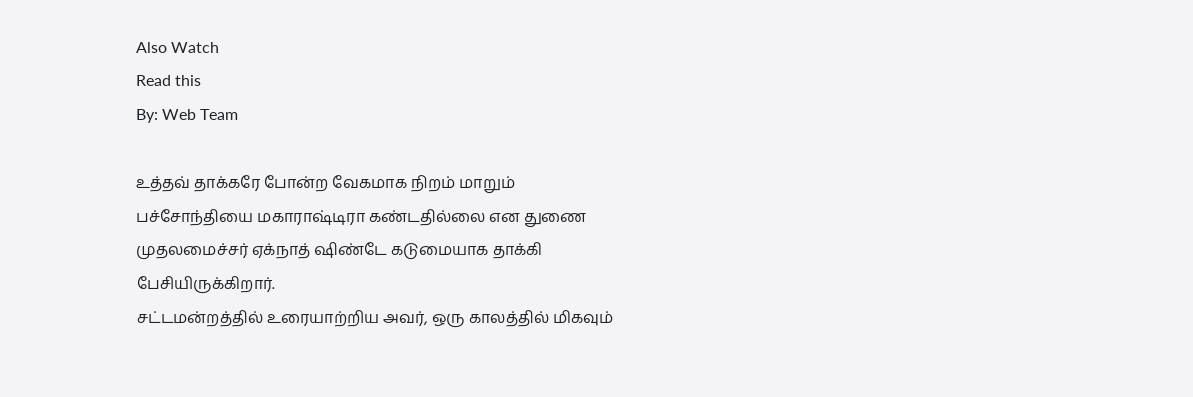Also Watch
Read this
By: Web Team

உத்தவ் தாக்கரே போன்ற வேகமாக நிறம் மாறும் பச்சோந்தியை மகாராஷ்டிரா கண்டதில்லை என துணை முதலமைச்சர் ஏக்நாத் ஷிண்டே கடுமையாக தாக்கி பேசியிருக்கிறார்.
சட்டமன்றத்தில் உரையாற்றிய அவர், ஒரு காலத்தில் மிகவும்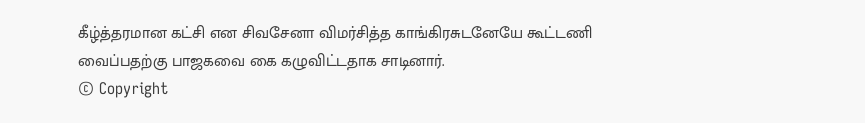கீழ்த்தரமான கட்சி என சிவசேனா விமர்சித்த காங்கிரசுடனேயே கூட்டணி வைப்பதற்கு பாஜகவை கை கழுவிட்டதாக சாடினார்.
© Copyright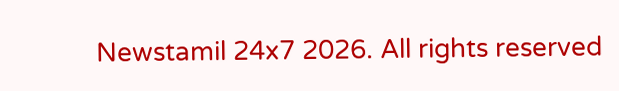Newstamil 24x7 2026. All rights reserved